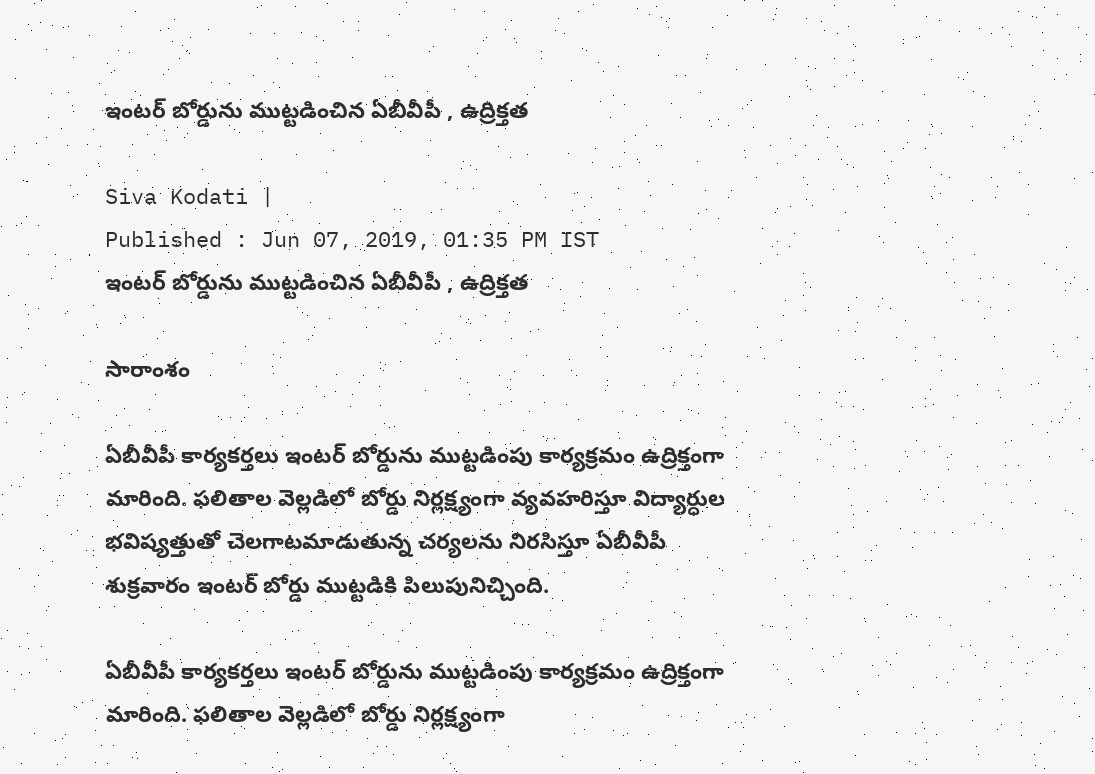ఇంటర్ బోర్డును ముట్టడించిన ఏబీవీపీ , ఉద్రిక్తత

Siva Kodati |
Published : Jun 07, 2019, 01:35 PM IST
ఇంటర్ బోర్డును ముట్టడించిన ఏబీవీపీ , ఉద్రిక్తత

సారాంశం

ఏబీవీపీ కార్యకర్తలు ఇంటర్‌ బోర్డును ముట్టడింపు కార్యక్రమం ఉద్రిక్తంగా మారింది. ఫలితాల వెల్లడిలో బోర్డు నిర్లక్ష్యంగా వ్యవహరిస్తూ విద్యార్ధుల భవిష్యత్తుతో చెలగాటమాడుతున్న చర్యలను నిరసిస్తూ ఏబీవీపీ శుక్రవారం ఇంటర్ బోర్డు ముట్టడికి పిలుపునిచ్చింది.

ఏబీవీపీ కార్యకర్తలు ఇంటర్‌ బోర్డును ముట్టడింపు కార్యక్రమం ఉద్రిక్తంగా మారింది. ఫలితాల వెల్లడిలో బోర్డు నిర్లక్ష్యంగా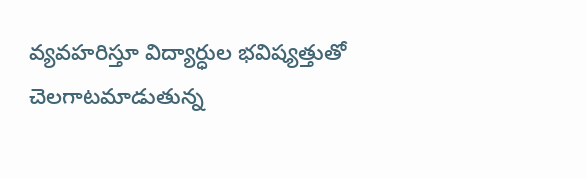వ్యవహరిస్తూ విద్యార్ధుల భవిష్యత్తుతో చెలగాటమాడుతున్న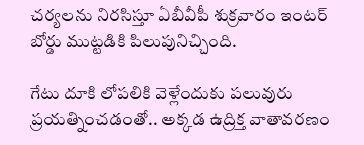చర్యలను నిరసిస్తూ ఏబీవీపీ శుక్రవారం ఇంటర్ బోర్డు ముట్టడికి పిలుపునిచ్చింది.

గేటు దూకి లోపలికి వెళ్లేందుకు పలువురు ప్రయత్నించడంతో.. అక్కడ ఉద్రిక్త వాతావరణం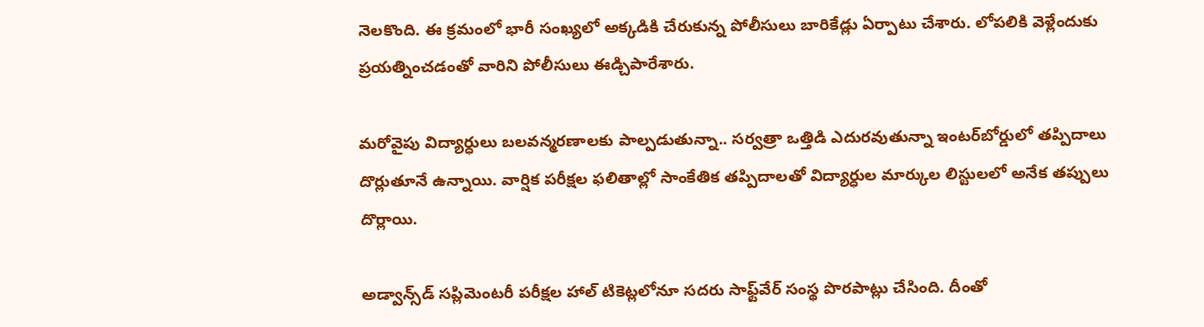నెలకొంది. ఈ క్రమంలో భారీ సంఖ్యలో అక్కడికి చేరుకున్న పోలీసులు బారికేడ్లు ఏర్పాటు చేశారు. లోపలికి వెళ్లేందుకు ప్రయత్నించడంతో వారిని పోలీసులు ఈడ్చిపారేశారు.

మరోవైపు విద్యార్ధులు బలవన్మరణాలకు పాల్పడుతున్నా.. సర్వత్రా ఒత్తిడి ఎదురవుతున్నా ఇంటర్‌బోర్డులో తప్పిదాలు దొర్లుతూనే ఉన్నాయి. వార్షిక పరీక్షల ఫలితాల్లో సాంకేతిక తప్పిదాలతో విద్యార్ధుల మార్కుల లిస్టులలో అనేక తప్పులు దొర్లాయి.

అడ్వాన్స్‌డ్ సప్లిమెంటరీ పరీక్షల హాల్ టికెట్లలోనూ సదరు సాఫ్ట్‌వేర్ సంస్థ పొరపాట్లు చేసింది. దీంతో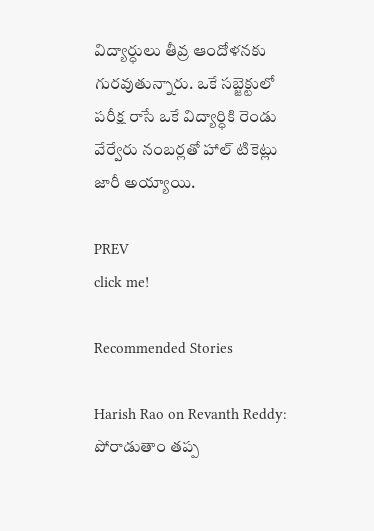విద్యార్ధులు తీవ్ర ఆందోళనకు గురవుతున్నారు. ఒకే సబ్జెక్టులో పరీక్ష రాసే ఒకే విద్యార్ధికి రెండు వేర్వేరు నంబర్లతో హాల్ టికెట్లు జారీ అయ్యాయి.

PREV
click me!

Recommended Stories

Harish Rao on Revanth Reddy: పోరాడుతాం తప్ప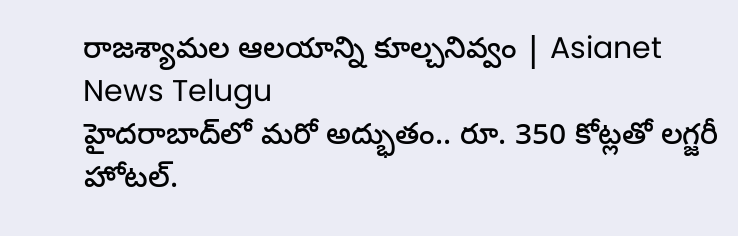రాజశ్యామల ఆలయాన్ని కూల్చనివ్వం | Asianet News Telugu
హైద‌రాబాద్‌లో మరో అద్భుతం.. రూ. 350 కోట్ల‌తో ల‌గ్జ‌రీ హోట‌ల్‌.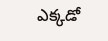ఎక్క‌డో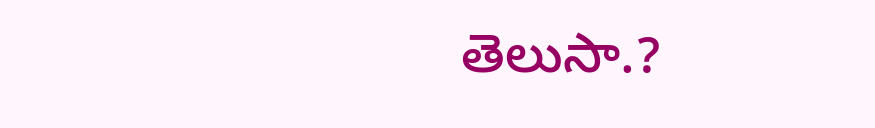తెలుసా.?